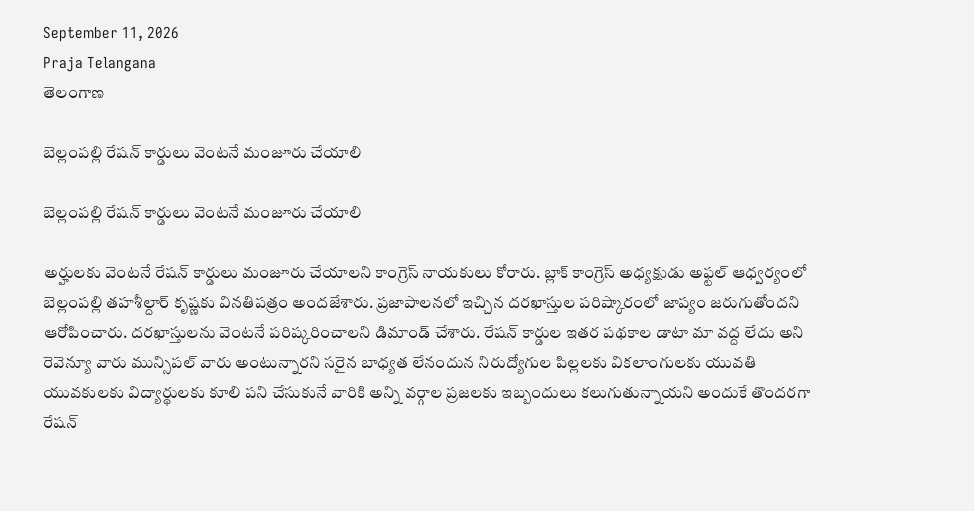September 11, 2026
Praja Telangana
తెలంగాణ

బెల్లంపల్లి రేషన్ కార్డులు వెంటనే మంజూరు చేయాలి

బెల్లంపల్లి రేషన్ కార్డులు వెంటనే మంజూరు చేయాలి

అర్హులకు వెంటనే రేషన్ కార్డులు మంజూరు చేయాలని కాంగ్రెస్ నాయకులు కోరారు. బ్లాక్ కాంగ్రెస్ అధ్యక్షుడు అఫ్టల్ ఆధ్వర్యంలో బెల్లంపల్లి తహశీల్దార్ కృష్ణకు వినతిపత్రం అందజేశారు. ప్రజాపాలనలో ఇచ్చిన దరఖాస్తుల పరిష్కారంలో జాప్యం జరుగుతోందని ఆరోపించారు. దరఖాస్తులను వెంటనే పరిష్కరించాలని డిమాండ్ చేశారు. రేషన్ కార్డుల ఇతర పథకాల డాటా మా వద్ద లేదు అని రెవెన్యూ వారు మున్సిపల్ వారు అంటున్నారని సరైన బాధ్యత లేనందున నిరుద్యోగుల పిల్లలకు వికలాంగులకు యువతి యువకులకు విద్యార్థులకు కూలి పని చేసుకునే వారికి అన్ని వర్గాల ప్రజలకు ఇబ్బందులు కలుగుతున్నాయని అందుకే తొందరగా రేషన్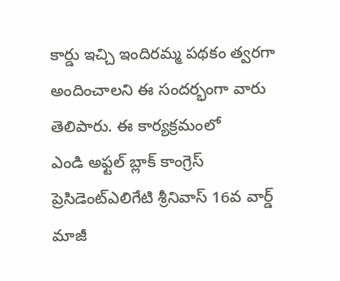కార్డు ఇచ్చి ఇందిరమ్మ పథకం త్వరగా అందించాలని ఈ సందర్భంగా వారు తెలిపారు. ఈ కార్యక్రమంలో
ఎండి అఫ్టల్ బ్లాక్ కాంగ్రెస్ ప్రెసిడెంట్ఎలిగేటి శ్రీనివాస్ 16వ వార్డ్ మాజీ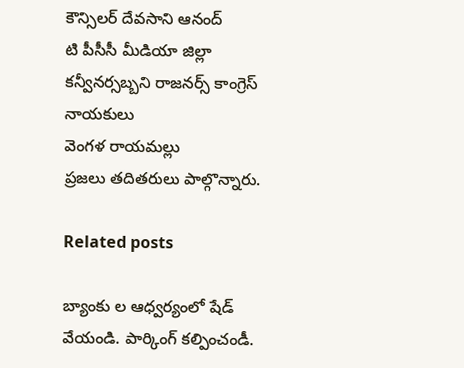కౌన్సిలర్ దేవసాని ఆనంద్
టి పీసీసీ మీడియా జిల్లా కన్వీనర్సబ్బని రాజనర్స్ కాంగ్రెస్ నాయకులు
వెంగళ రాయమల్లు
ప్రజలు తదితరులు పాల్గొన్నారు.

Related posts

బ్యాంకు ల ఆధ్వర్యంలో షేడ్ వేయండి. పార్కింగ్ కల్పించండీ.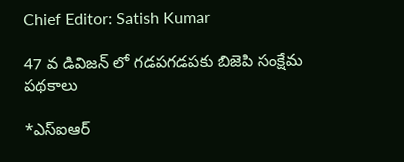Chief Editor: Satish Kumar

47 వ డివిజన్ లో గడపగడపకు బిజెపి సంక్షేమ పథకాలు

*ఎస్‌ఐఆర్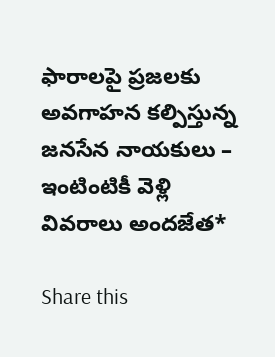ఫారాలపై ప్రజలకు అవగాహన కల్పిస్తున్న జనసేన నాయకులు – ఇంటింటికీ వెళ్లి వివరాలు అందజేత*

Share this